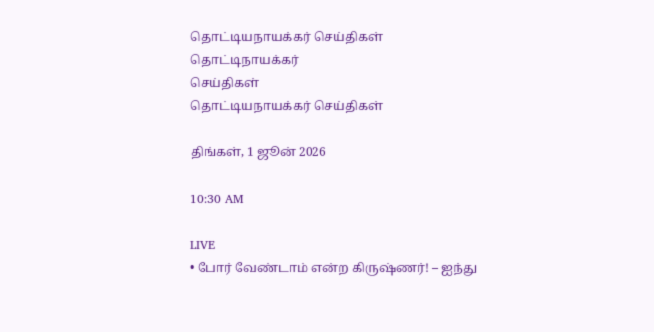தொட்டியநாயக்கர் செய்திகள்
தொட்டிநாயக்கர்
செய்திகள்
தொட்டியநாயக்கர் செய்திகள்

திங்கள், 1 ஜூன் 2026

10:30 AM

LIVE
• போர் வேண்டாம் என்ற கிருஷ்ணர்! – ஐந்து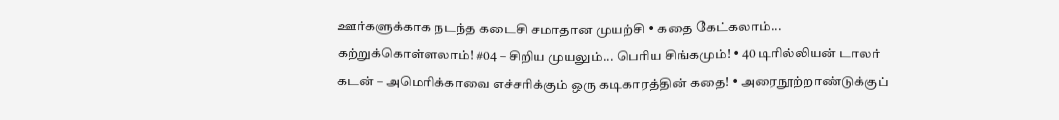ஊர்களுக்காக நடந்த கடைசி சமாதான முயற்சி • கதை கேட்கலாம்... கற்றுக்கொள்ளலாம்! #04 – சிறிய முயலும்... பெரிய சிங்கமும்! • 40 டிரில்லியன் டாலர் கடன் – அமெரிக்காவை எச்சரிக்கும் ஒரு கடிகாரத்தின் கதை! • அரைநூற்றாண்டுக்குப்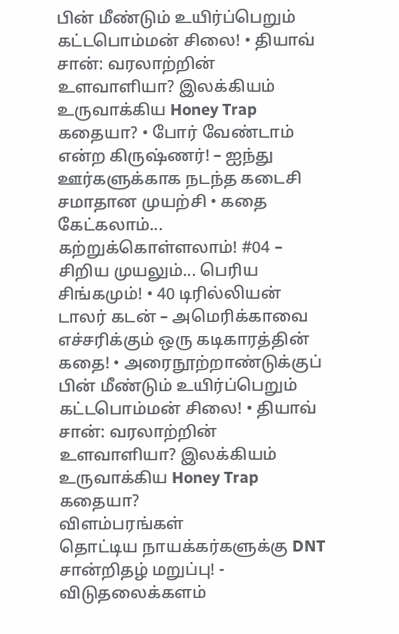பின் மீண்டும் உயிர்ப்பெறும் கட்டபொம்மன் சிலை! • தியாவ் சான்: வரலாற்றின் உளவாளியா? இலக்கியம் உருவாக்கிய Honey Trap கதையா? • போர் வேண்டாம் என்ற கிருஷ்ணர்! – ஐந்து ஊர்களுக்காக நடந்த கடைசி சமாதான முயற்சி • கதை கேட்கலாம்... கற்றுக்கொள்ளலாம்! #04 – சிறிய முயலும்... பெரிய சிங்கமும்! • 40 டிரில்லியன் டாலர் கடன் – அமெரிக்காவை எச்சரிக்கும் ஒரு கடிகாரத்தின் கதை! • அரைநூற்றாண்டுக்குப் பின் மீண்டும் உயிர்ப்பெறும் கட்டபொம்மன் சிலை! • தியாவ் சான்: வரலாற்றின் உளவாளியா? இலக்கியம் உருவாக்கிய Honey Trap கதையா?
விளம்பரங்கள்
தொட்டிய நாயக்கர்களுக்கு DNT சான்றிதழ் மறுப்பு! - விடுதலைக்களம்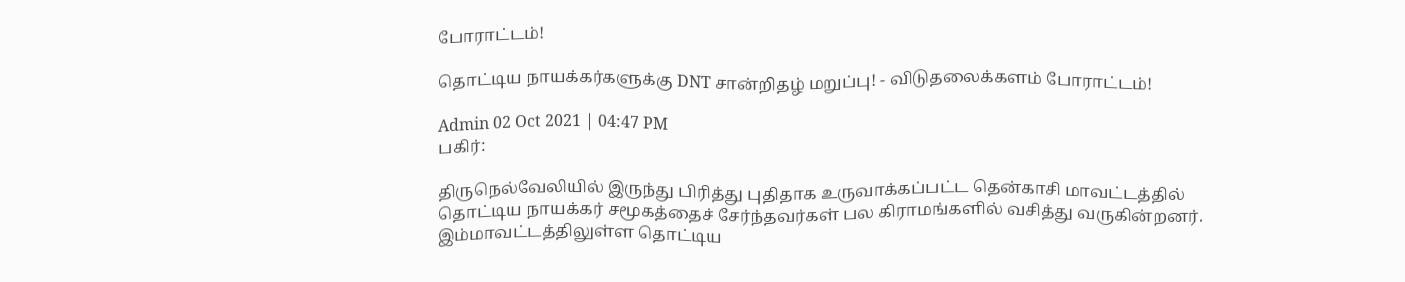போராட்டம்!

தொட்டிய நாயக்கர்களுக்கு DNT சான்றிதழ் மறுப்பு! - விடுதலைக்களம் போராட்டம்!

Admin 02 Oct 2021 | 04:47 PM
பகிர்:

திருநெல்வேலியில் இருந்து பிரித்து புதிதாக உருவாக்கப்பட்ட தென்காசி மாவட்டத்தில் தொட்டிய நாயக்கர் சமூகத்தைச் சேர்ந்தவர்கள் பல கிராமங்களில் வசித்து வருகின்றனர்.  இம்மாவட்டத்திலுள்ள தொட்டிய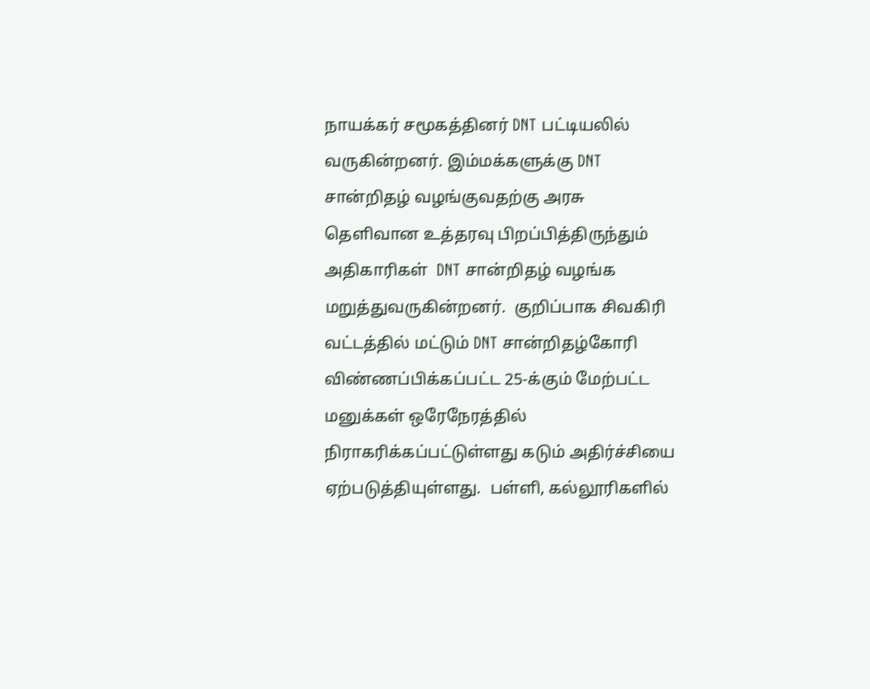நாயக்கர் சமூகத்தினர் DNT பட்டியலில் வருகின்றனர். இம்மக்களுக்கு DNT சான்றிதழ் வழங்குவதற்கு அரசு தெளிவான உத்தரவு பிறப்பித்திருந்தும் அதிகாரிகள்  DNT சான்றிதழ் வழங்க மறுத்துவருகின்றனர்.  குறிப்பாக சிவகிரி வட்டத்தில் மட்டும் DNT சான்றிதழ்கோரி விண்ணப்பிக்கப்பட்ட 25-க்கும் மேற்பட்ட மனுக்கள் ஒரேநேரத்தில் நிராகரிக்கப்பட்டுள்ளது கடும் அதிர்ச்சியை ஏற்படுத்தியுள்ளது.  பள்ளி, கல்லூரிகளில்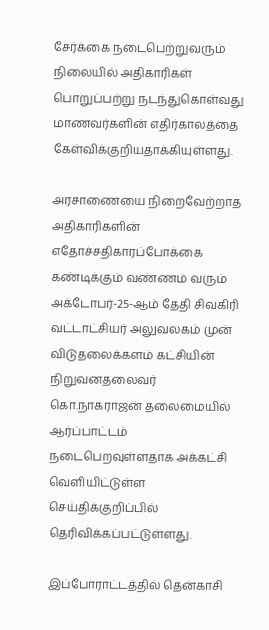சேர்க்கை நடைபெற்றுவரும் நிலையில் அதிகாரிகள் பொறுப்பற்று நடந்துகொள்வது மாணவர்களின் எதிர்காலத்தை கேள்விக்குறியதாக்கியுள்ளது.

அரசாணையை நிறைவேற்றாத அதிகாரிகளின் எதோச்சதிகாரப்போக்கை கண்டிக்கும் வண்ணம் வரும் அக்டோபர்-25-ஆம் தேதி சிவகிரி வட்டாட்சியர் அலுவலகம் முன் விடுதலைக்களம் கட்சியின் நிறுவனதலைவர் கொ.நாகராஜன் தலைமையில் ஆர்ப்பாட்டம் நடைபெறவுள்ளதாக அக்கட்சி வெளியிட்டுள்ள செய்திக்குறிப்பில் தெரிவிக்கப்பட்டுள்ளது.

இப்போராட்டத்தில் தென்காசி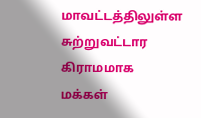மாவட்டத்திலுள்ள  சுற்றுவட்டார கிராமமாக மக்கள்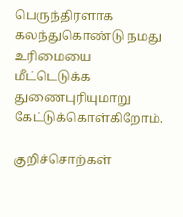பெருந்திரளாக கலந்துகொண்டு நமது உரிமையை மீட்டெடுக்க துணைபுரியுமாறு கேட்டுக்கொள்கிறோம்.

குறிச்சொற்கள்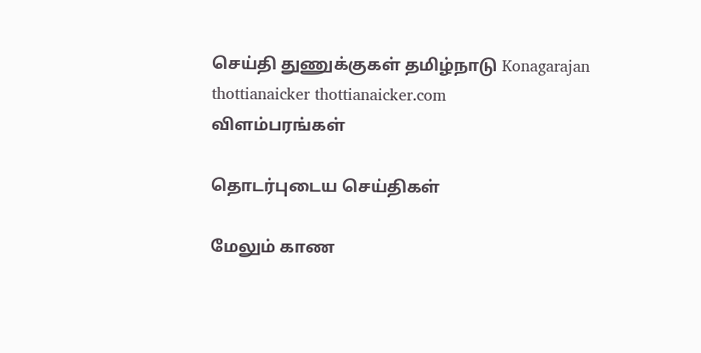செய்தி துணுக்குகள் தமிழ்நாடு Konagarajan thottianaicker thottianaicker.com
விளம்பரங்கள்

தொடர்புடைய செய்திகள்

மேலும் காண